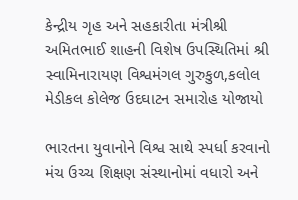કેન્દ્રીય ગૃહ અને સહકારીતા મંત્રીશ્રી અમિતભાઈ શાહની વિશેષ ઉપસ્થિતિમાં શ્રી સ્વામિનારાયણ વિશ્વમંગલ ગુરુકુળ,કલોલ મેડીકલ કોલેજ ઉદઘાટન સમારોહ યોજાયો

ભારતના યુવાનોને વિશ્વ સાથે સ્પર્ધા કરવાનો મંચ ઉચ્ચ શિક્ષણ સંસ્થાનોમાં વધારો અને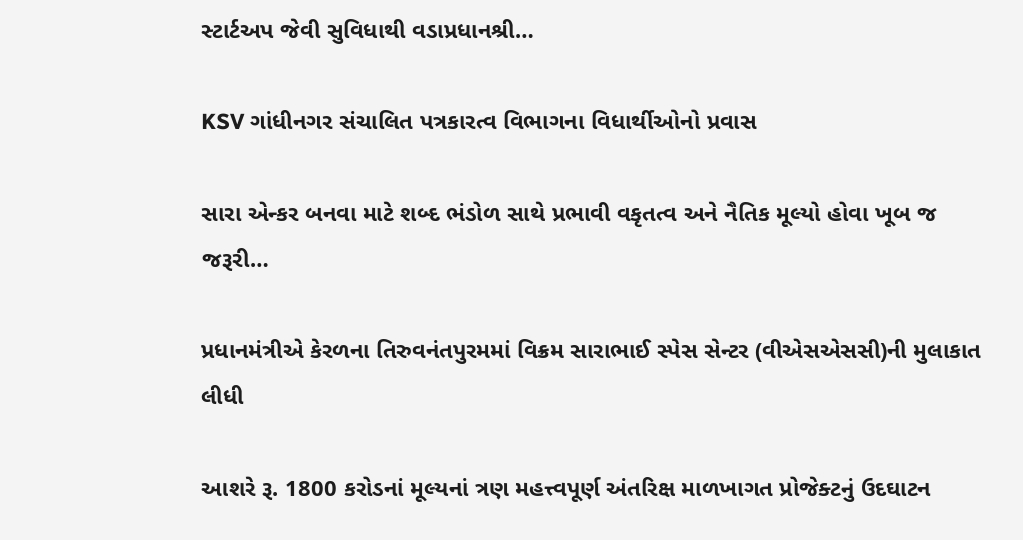સ્ટાર્ટઅપ જેવી સુવિધાથી વડાપ્રધાનશ્રી…

KSV ગાંધીનગર સંચાલિત પત્રકારત્વ વિભાગના વિધાર્થીઓનો પ્રવાસ

સારા એન્કર બનવા માટે શબ્દ ભંડોળ સાથે પ્રભાવી વકૃતત્વ અને નૈતિક મૂલ્યો હોવા ખૂબ જ જરૂરી…

પ્રધાનમંત્રીએ કેરળના તિરુવનંતપુરમમાં વિક્રમ સારાભાઈ સ્પેસ સેન્ટર (વીએસએસસી)ની મુલાકાત લીધી

આશરે રૂ. 1800 કરોડનાં મૂલ્યનાં ત્રણ મહત્ત્વપૂર્ણ અંતરિક્ષ માળખાગત પ્રોજેક્ટનું ઉદઘાટન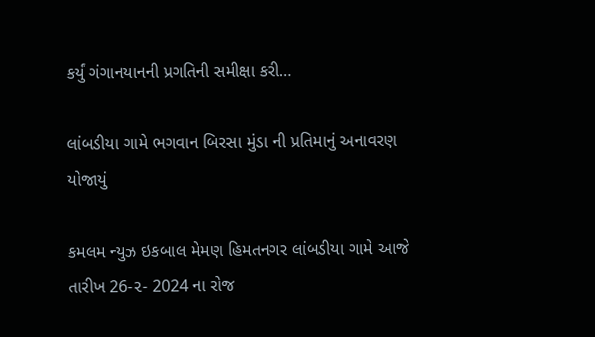કર્યું ગંગાનયાનની પ્રગતિની સમીક્ષા કરી…

લાંબડીયા ગામે ભગવાન બિરસા મુંડા ની પ્રતિમાનું અનાવરણ યોજાયું

કમલમ ન્યુઝ ઇકબાલ મેમણ હિમતનગર લાંબડીયા ગામે આજે તારીખ 26-૨- 2024 ના રોજ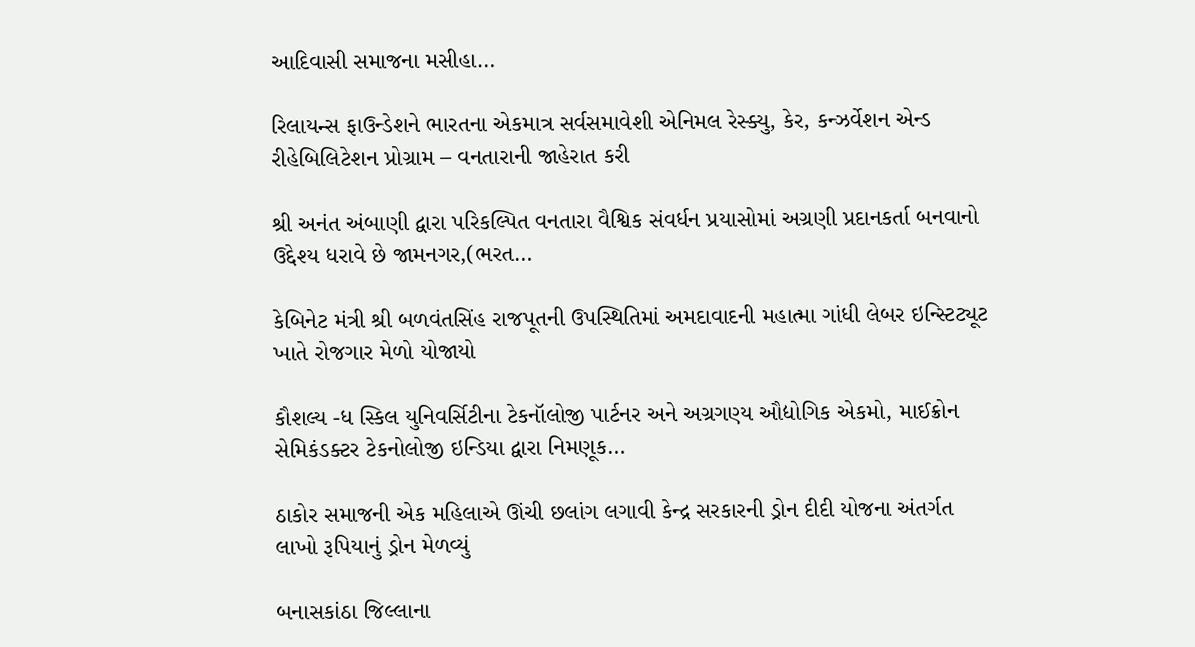આદિવાસી સમાજના મસીહા…

રિલાયન્સ ફાઉન્ડેશને ભારતના એકમાત્ર સર્વસમાવેશી એનિમલ રેસ્ક્યુ, કેર, કન્ઝર્વેશન એન્ડ રીહેબિલિટેશન પ્રોગ્રામ – વનતારાની જાહેરાત કરી

શ્રી અનંત અંબાણી દ્વારા પરિકલ્પિત વનતારા વૈશ્વિક સંવર્ધન પ્રયાસોમાં અગ્રણી પ્રદાનકર્તા બનવાનો ઉદ્દેશ્ય ધરાવે છે જામનગર,(ભરત…

કેબિનેટ મંત્રી શ્રી બળવંતસિંહ રાજપૂતની ઉપસ્થિતિમાં અમદાવાદની મહાત્મા ગાંધી લેબર ઇન્સ્ટિટ્યૂટ ખાતે રોજગાર મેળો યોજાયો

કૌશલ્ય -ધ સ્કિલ યુનિવર્સિટીના ટેકનૉલોજી પાર્ટનર અને અગ્રગણ્ય ઔદ્યોગિક એકમો, માઈક્રોન સેમિકંડક્ટર ટેકનોલોજી ઇન્ડિયા દ્વારા નિમણૂક…

ઠાકોર સમાજની એક મહિલાએ ઊંચી છલાંગ લગાવી કેન્દ્ર સરકારની ડ્રોન દીદી યોજના અંતર્ગત લાખો રૂપિયાનું ડ્રોન મેળવ્યું

બનાસકાંઠા જિલ્લાના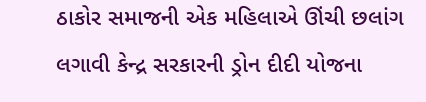ઠાકોર સમાજની એક મહિલાએ ઊંચી છલાંગ લગાવી કેન્દ્ર સરકારની ડ્રોન દીદી યોજના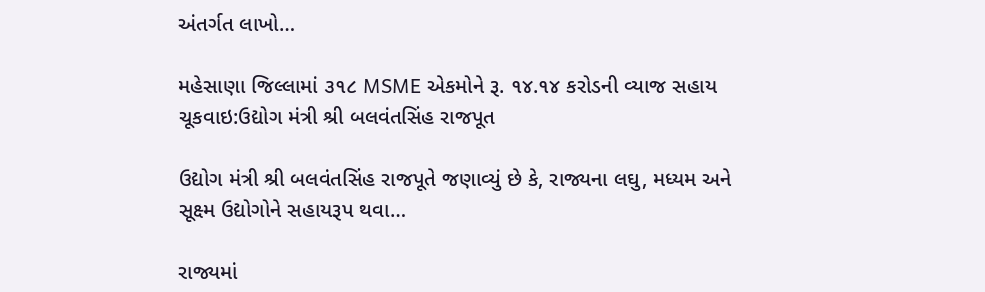અંતર્ગત લાખો…

મહેસાણા જિલ્લામાં ૩૧૮ MSME એકમોને રૂ. ૧૪.૧૪ કરોડની વ્યાજ સહાય ચૂકવાઇ:ઉદ્યોગ મંત્રી શ્રી બલવંતસિંહ રાજપૂત

ઉદ્યોગ મંત્રી શ્રી બલવંતસિંહ રાજપૂતે જણાવ્યું છે કે, રાજ્યના લઘુ, મધ્યમ અને સૂક્ષ્મ ઉદ્યોગોને સહાયરૂપ થવા…

રાજ્યમાં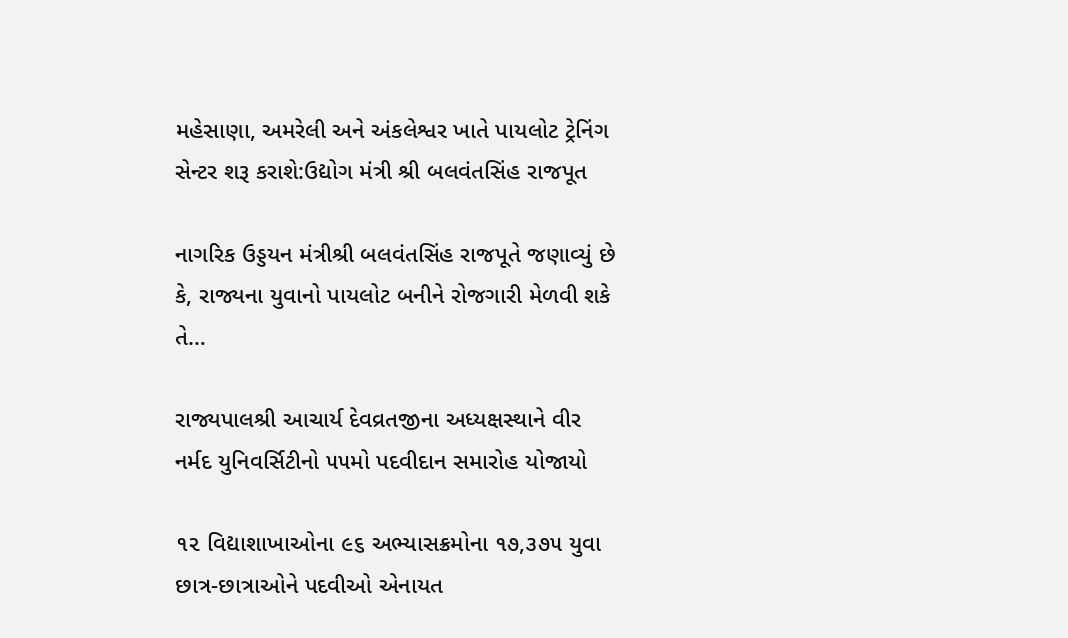મહેસાણા, અમરેલી અને અંકલેશ્વર ખાતે પાયલોટ ટ્રેનિંગ સેન્ટર શરૂ કરાશે:ઉદ્યોગ મંત્રી શ્રી બલવંતસિંહ રાજપૂત

નાગરિક ઉડ્ડયન મંત્રીશ્રી બલવંતસિંહ રાજપૂતે જણાવ્યું છે કે, રાજ્યના યુવાનો પાયલોટ બનીને રોજગારી મેળવી શકે તે…

રાજ્યપાલશ્રી આચાર્ય દેવવ્રતજીના અધ્યક્ષસ્થાને વીર નર્મદ યુનિવર્સિટીનો ૫૫મો પદવીદાન સમારોહ યોજાયો

૧૨ વિદ્યાશાખાઓના ૯૬ અભ્યાસક્રમોના ૧૭,૩૭૫ યુવા છાત્ર-છાત્રાઓને પદવીઓ એનાયત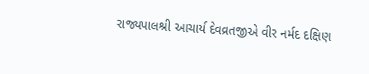રાજ્યપાલશ્રી આચાર્ય દેવવ્રતજીએ વીર નર્મદ દક્ષિણ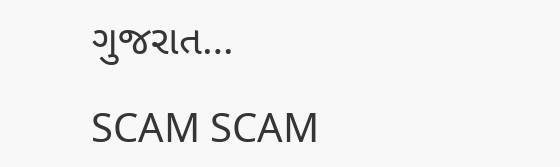ગુજરાત…

SCAM SCAM